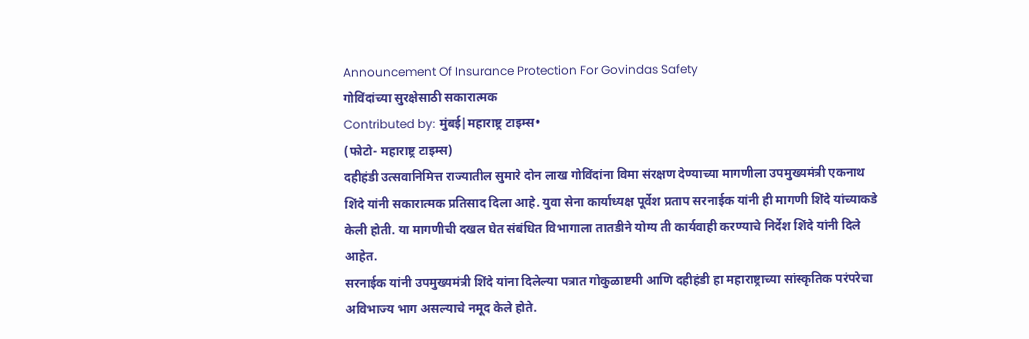Announcement Of Insurance Protection For Govindas Safety
गोविंदांच्या सुरक्षेसाठी सकारात्मक
Contributed by: मुंबई|महाराष्ट्र टाइम्स•
(फोटो- महाराष्ट्र टाइम्स)
दहीहंडी उत्सवानिमित्त राज्यातील सुमारे दोन लाख गोविंदांना विमा संरक्षण देण्याच्या मागणीला उपमुख्यमंत्री एकनाथ शिंदे यांनी सकारात्मक प्रतिसाद दिला आहे. युवा सेना कार्याध्यक्ष पूर्वेश प्रताप सरनाईक यांनी ही मागणी शिंदे यांच्याकडे केली होती. या मागणीची दखल घेत संबंधित विभागाला तातडीने योग्य ती कार्यवाही करण्याचे निर्देश शिंदे यांनी दिले आहेत.
सरनाईक यांनी उपमुख्यमंत्री शिंदे यांना दिलेल्या पत्रात गोकुळाष्टमी आणि दहीहंडी हा महाराष्ट्राच्या सांस्कृतिक परंपरेचा अविभाज्य भाग असल्याचे नमूद केले होते.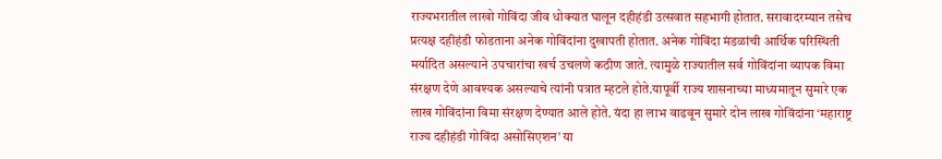राज्यभरातील लाखो गोविंदा जीव धोक्यात घालून दहीहंडी उत्सवात सहभागी होतात. सरावादरम्यान तसेच प्रत्यक्ष दहीहंडी फोडताना अनेक गोविंदांना दुखापती होतात. अनेक गोविंदा मंडळांची आर्थिक परिस्थिती मर्यादित असल्याने उपचारांचा खर्च उचलणे कठीण जाते. त्यामुळे राज्यातील सर्व गोविंदांना व्यापक विमा संरक्षण देणे आवश्यक असल्याचे त्यांनी पत्रात म्हटले होते.यापूर्वी राज्य शासनाच्या माध्यमातून सुमारे एक लाख गोविंदांना विमा संरक्षण देण्यात आले होते. यंदा हा लाभ वाढवून सुमारे दोन लाख गोविंदांना ‘महाराष्ट्र राज्य दहीहंडी गोविंदा असोसिएशन’ या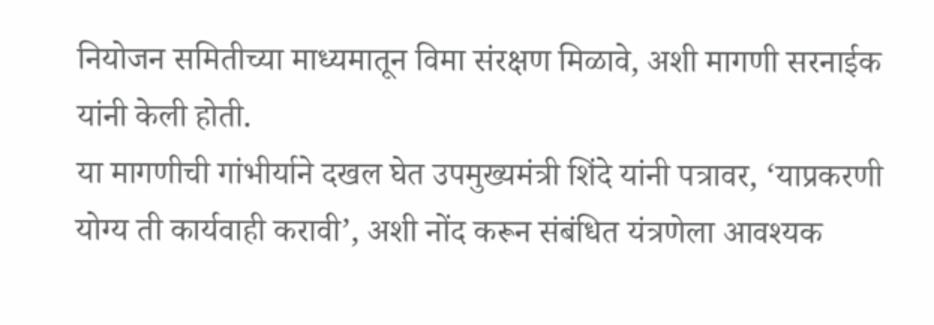नियोजन समितीच्या माध्यमातून विमा संरक्षण मिळावे, अशी मागणी सरनाईक यांनी केली होती.
या मागणीची गांभीर्याने दखल घेत उपमुख्यमंत्री शिंदे यांनी पत्रावर, ‘याप्रकरणी योग्य ती कार्यवाही करावी’, अशी नोंद करून संबंधित यंत्रणेला आवश्यक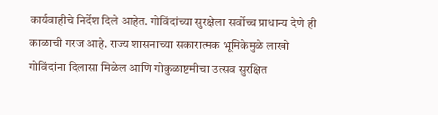कार्यवाहीचे निर्देश दिले आहेत. गोविंदांच्या सुरक्षेला सर्वोच्च प्राधान्य देणे ही काळाची गरज आहे. राज्य शासनाच्या सकारात्मक भूमिकेमुळे लाखो गोविंदांना दिलासा मिळेल आणि गोकुळाष्टमीचा उत्सव सुरक्षित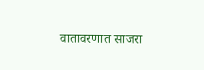वातावरणात साजरा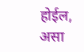होईल, असा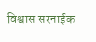विश्वास सरनाईक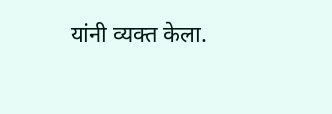यांनी व्यक्त केला.